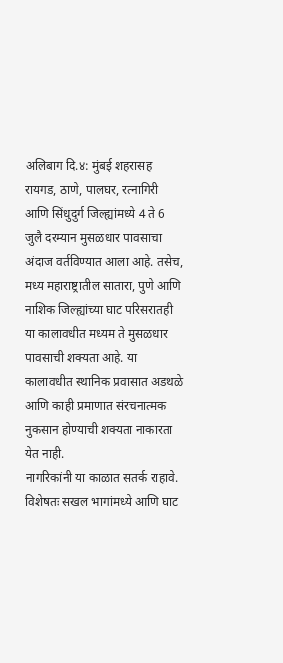अलिबाग दि.४: मुंबई शहरासह रायगड, ठाणे, पालघर, रत्नागिरी आणि सिंधुदुर्ग जिल्ह्यांमध्ये 4 ते 6 जुलै दरम्यान मुसळधार पावसाचा अंदाज वर्तविण्यात आला आहे. तसेच, मध्य महाराष्ट्रातील सातारा, पुणे आणि नाशिक जिल्ह्यांच्या घाट परिसरातही या कालावधीत मध्यम ते मुसळधार पावसाची शक्यता आहे. या कालावधीत स्थानिक प्रवासात अडथळे आणि काही प्रमाणात संरचनात्मक नुकसान होण्याची शक्यता नाकारता येत नाही.
नागरिकांनी या काळात सतर्क राहावे. विशेषतः सखल भागांमध्ये आणि घाट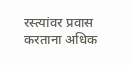रस्त्यांवर प्रवास करताना अधिक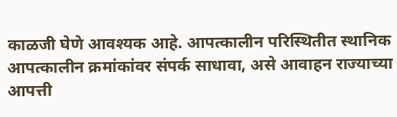काळजी घेणे आवश्यक आहे. आपत्कालीन परिस्थितीत स्थानिक आपत्कालीन क्रमांकांवर संपर्क साधावा, असे आवाहन राज्याच्या आपत्ती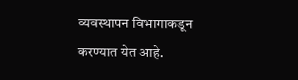व्यवस्थापन विभागाकडून करण्यात येत आहे.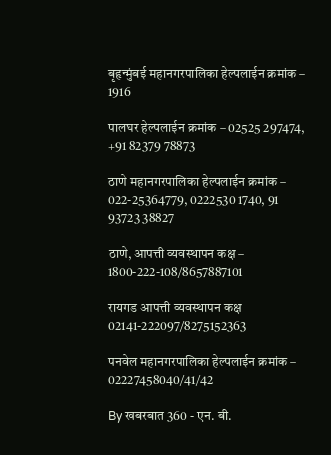बृहृन्मुंबई महानगरपालिका हेल्पलाईन क्रमांक – 1916

पालघर हेल्पलाईन क्रमांक – 02525 297474, +91 82379 78873

ठाणे महानगरपालिका हेल्पलाईन क्रमांक – 022-25364779, 0222530 1740, 91 93723 38827

ठाणे, आपत्ती व्यवस्थापन कक्ष – 1800-222-108/8657887101

रायगड आपत्ती व्यवस्थापन कक्ष
02141-222097/8275152363

पनवेल महानगरपालिका हेल्पलाईन क्रमांक – 02227458040/41/42

By खबरबात 360 - एन. बी.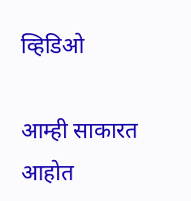व्हिडिओ

आम्ही साकारत आहोत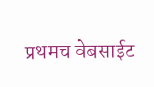प्रथमच वेबसाईट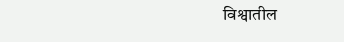विश्वातील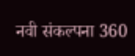नवी संकल्पना 360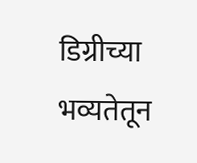डिग्रीच्या भव्यतेतून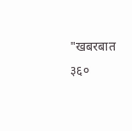"खबरबात ३६०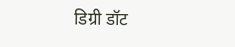डिग्री डॉट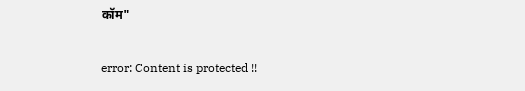कॉम"

error: Content is protected !!